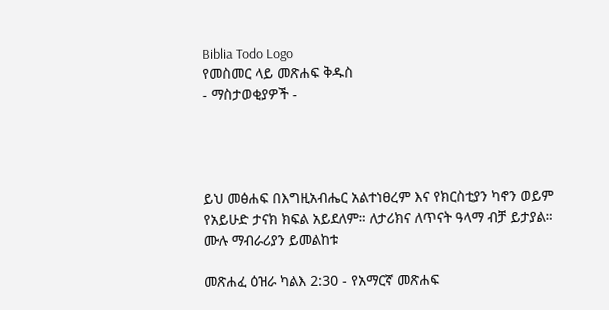Biblia Todo Logo
የመስመር ላይ መጽሐፍ ቅዱስ
- ማስታወቂያዎች -




ይህ መፅሐፍ በእግዚአብሔር አልተነፀረም እና የክርስቲያን ካኖን ወይም የአይሁድ ታናክ ክፍል አይደለም። ለታሪክና ለጥናት ዓላማ ብቻ ይታያል። ሙሉ ማብራሪያን ይመልከቱ

መጽሐፈ ዕዝራ ካልእ 2:30 - የአማርኛ መጽሐፍ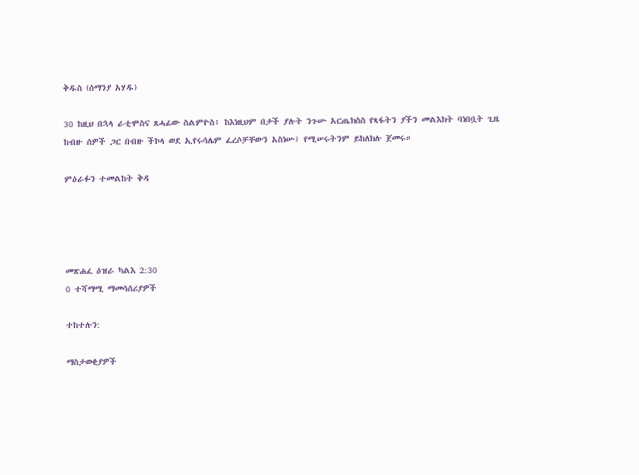ቅዱስ (ሰማንያ አሃዱ)

30 ከዚህ በኋላ ራቲሞስና ጸሓፊው ስልምዮስ፥ ከእነዚህም በታች ያሉት ንጉሡ አርጤክስስ የጻፋትን ያችን መልእክት ባነበቧት ጊዜ ከብዙ ሰዎች ጋር በብዙ ችኮላ ወደ ኢየሩሳሌም ፈረሶቻቸውን አስነሡ፤ የሚሠሩትንም ይከለክሉ ጀመሩ።

ምዕራፉን ተመልከት ቅዳ




መጽሐፈ ዕዝራ ካልእ 2:30
0 ተሻማሚ ማመሳሰሪያዎች

ተከተሉን:

ማስታወቂያዎች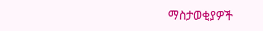ማስታወቂያዎች